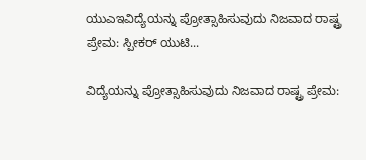ಯುಎಇವಿದ್ಯೆಯನ್ನು ಪ್ರೋತ್ಸಾಹಿಸುವುದು ನಿಜವಾದ ರಾಷ್ಟ್ರ ಪ್ರೇಮ: ಸ್ಪೀಕರ್‌ ಯುಟಿ...

ವಿದ್ಯೆಯನ್ನು ಪ್ರೋತ್ಸಾಹಿಸುವುದು ನಿಜವಾದ ರಾಷ್ಟ್ರ ಪ್ರೇಮ: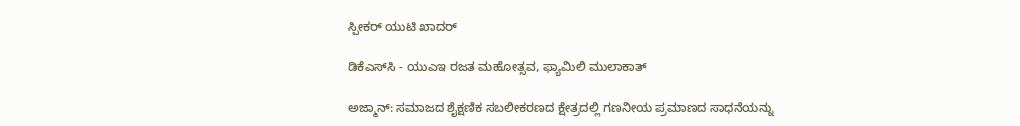ಸ್ಪೀಕರ್‌ ಯುಟಿ ಖಾದರ್

ಡಿಕೆಎಸ್‌ಸಿ - ಯುಎಇ ರಜತ ಮಹೋತ್ಸವ, ಫ್ಯಾಮಿಲಿ ಮುಲಾಕಾತ್

ಅಜ್ಮಾನ್: ಸಮಾಜದ ಶೈಕ್ಷಣಿಕ ಸಬಲೀಕರಣದ ಕ್ಷೇತ್ರದಲ್ಲಿ ಗಣನೀಯ ಪ್ರಮಾಣದ ಸಾಧನೆಯನ್ನು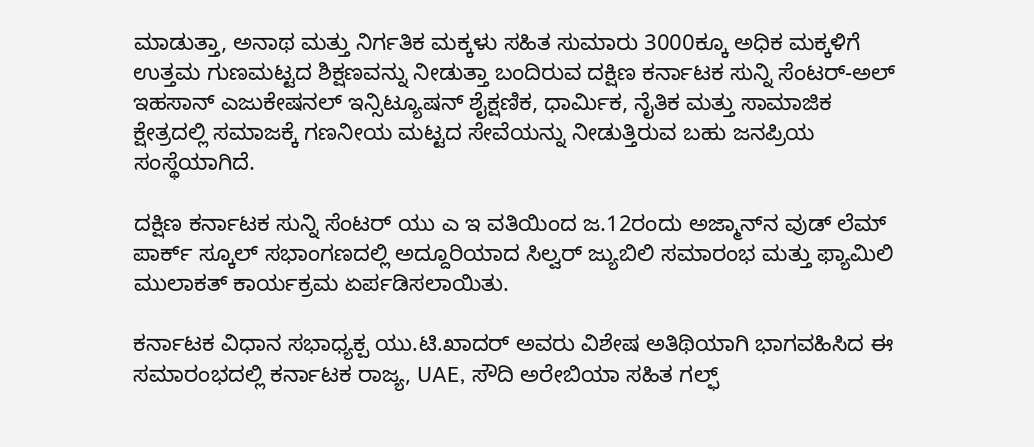ಮಾಡುತ್ತಾ, ಅನಾಥ ಮತ್ತು ನಿರ್ಗತಿಕ ಮಕ್ಕಳು ಸಹಿತ ಸುಮಾರು 3000ಕ್ಕೂ ಅಧಿಕ ಮಕ್ಕಳಿಗೆ ಉತ್ತಮ ಗುಣಮಟ್ಟದ ಶಿಕ್ಷಣವನ್ನು ನೀಡುತ್ತಾ ಬಂದಿರುವ ದಕ್ಷಿಣ ಕರ್ನಾಟಕ ಸುನ್ನಿ ಸೆಂಟರ್-ಅಲ್ ಇಹಸಾನ್ ಎಜುಕೇಷನಲ್ ಇನ್ಸಿಟ್ಯೂಷನ್ ಶೈಕ್ಷಣಿಕ, ಧಾರ್ಮಿಕ, ನೈತಿಕ ಮತ್ತು ಸಾಮಾಜಿಕ ಕ್ಷೇತ್ರದಲ್ಲಿ ಸಮಾಜಕ್ಕೆ ಗಣನೀಯ ಮಟ್ಟದ ಸೇವೆಯನ್ನು ನೀಡುತ್ತಿರುವ ಬಹು ಜನಪ್ರಿಯ ಸಂಸ್ಥೆಯಾಗಿದೆ.

ದಕ್ಷಿಣ ಕರ್ನಾಟಕ ಸುನ್ನಿ ಸೆಂಟರ್ ಯು ಎ ಇ ವತಿಯಿಂದ ಜ.12ರಂದು ಅಜ್ಮಾನ್‌ನ ವುಡ್ ಲೆಮ್ ಪಾರ್ಕ್ ಸ್ಕೂಲ್ ಸಭಾಂಗಣದಲ್ಲಿ ಅದ್ದೂರಿಯಾದ ಸಿಲ್ವರ್ ಜ್ಯುಬಿಲಿ ಸಮಾರಂಭ ಮತ್ತು ಫ್ಯಾಮಿಲಿ ಮುಲಾಕತ್ ಕಾರ್ಯಕ್ರಮ ಏರ್ಪಡಿಸಲಾಯಿತು.

ಕರ್ನಾಟಕ ವಿಧಾನ ಸಭಾಧ್ಯಕ್ಪ ಯು.ಟಿ.ಖಾದರ್ ಅವರು ವಿಶೇಷ ಅತಿಥಿಯಾಗಿ ಭಾಗವಹಿಸಿದ ಈ ಸಮಾರಂಭದಲ್ಲಿ ಕರ್ನಾಟಕ ರಾಜ್ಯ, UAE, ಸೌದಿ ಅರೇಬಿಯಾ ಸಹಿತ ಗಲ್ಫ್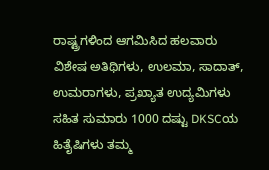ರಾಷ್ಟ್ರಗಳಿಂದ ಆಗಮಿಸಿದ ಹಲವಾರು ವಿಶೇಷ ಅತಿಥಿಗಳು, ಉಲಮಾ, ಸಾದಾತ್, ಉಮರಾಗಳು, ಪ್ರಖ್ಯಾತ ಉದ್ಯಮಿಗಳು ಸಹಿತ ಸುಮಾರು 1000 ದಷ್ಟು DKSCಯ ಹಿತೈಷಿಗಳು ತಮ್ಮ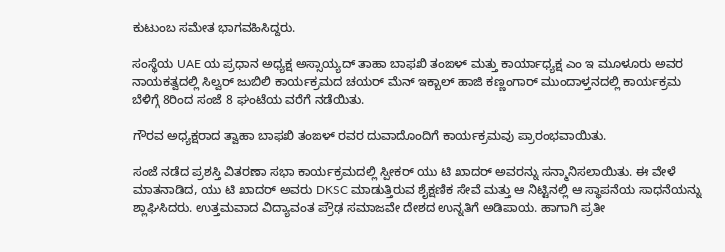ಕುಟುಂಬ ಸಮೇತ ಭಾಗವಹಿಸಿದ್ದರು.

ಸಂಸ್ಥೆಯ UAE ಯ ಪ್ರಧಾನ ಅಧ್ಯಕ್ಷ ಅಸ್ಸಾಯ್ಯದ್ ತಾಹಾ ಬಾಫಖಿ ತಂಙಳ್ ಮತ್ತು ಕಾರ್ಯಾಧ್ಯಕ್ಷ ಎಂ ಇ ಮೂಳೂರು ಅವರ ನಾಯಕತ್ವದಲ್ಲಿ ಸಿಲ್ವರ್ ಜುಬಿಲಿ ಕಾರ್ಯಕ್ರಮದ ಚಯರ್ ಮೆನ್ ಇಕ್ಬಾಲ್ ಹಾಜಿ ಕಣ್ಣಂಗಾರ್ ಮುಂದಾಳ್ತನದಲ್ಲಿ ಕಾರ್ಯಕ್ರಮ ಬೆಳಿಗ್ಗೆ 8ರಿಂದ ಸಂಜೆ 8 ಘಂಟೆಯ ವರೆಗೆ ನಡೆಯಿತು.

ಗೌರವ ಅಧ್ಯಕ್ಷರಾದ ತ್ವಾಹಾ ಬಾಫಖಿ ತಂಙಳ್ ರವರ ದುವಾದೊಂದಿಗೆ ಕಾರ್ಯಕ್ರಮವು ಪ್ರಾರಂಭವಾಯಿತು.

ಸಂಜೆ ನಡೆದ ಪ್ರಶಸ್ತಿ ವಿತರಣಾ ಸಭಾ ಕಾರ್ಯಕ್ರಮದಲ್ಲಿ ಸ್ಪೀಕರ್ ಯು ಟಿ ಖಾದರ್ ಅವರನ್ನು ಸನ್ಮಾನಿಸಲಾಯಿತು. ಈ ವೇಳೆ ಮಾತನಾಡಿದ, ಯು ಟಿ ಖಾದರ್ ಅವರು DKSC ಮಾಡುತ್ತಿರುವ ಶೈಕ್ಷಣಿಕ ಸೇವೆ ಮತ್ತು ಆ ನಿಟ್ಟಿನಲ್ಲಿ ಆ ಸ್ಥಾಪನೆಯ ಸಾಧನೆಯನ್ನು ಶ್ಲಾಘಿಸಿದರು. ಉತ್ತಮವಾದ ವಿದ್ಯಾವಂತ ಪ್ರೌಢ ಸಮಾಜವೇ ದೇಶದ ಉನ್ನತಿಗೆ ಅಡಿಪಾಯ. ಹಾಗಾಗಿ ಪ್ರತೀ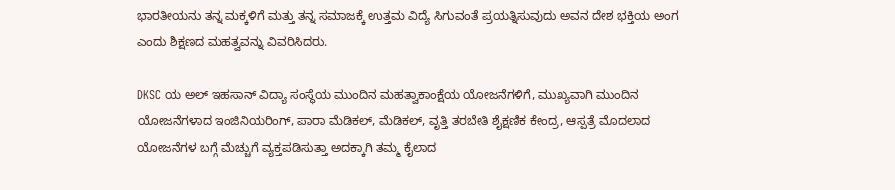ಭಾರತೀಯನು ತನ್ನ ಮಕ್ಕಳಿಗೆ ಮತ್ತು ತನ್ನ ಸಮಾಜಕ್ಕೆ ಉತ್ತಮ ವಿದ್ಯೆ ಸಿಗುವಂತೆ ಪ್ರಯತ್ನಿಸುವುದು ಅವನ ದೇಶ ಭಕ್ತಿಯ ಅಂಗ ಎಂದು ಶಿಕ್ಷಣದ ಮಹತ್ವವನ್ನು ವಿವರಿಸಿದರು.

DKSC ಯ ಅಲ್ ಇಹಸಾನ್ ವಿದ್ಯಾ ಸಂಸ್ಥೆಯ ಮುಂದಿನ ಮಹತ್ವಾಕಾಂಕ್ಷೆಯ ಯೋಜನೆಗಳಿಗೆ, ಮುಖ್ಯವಾಗಿ ಮುಂದಿನ ಯೋಜನೆಗಳಾದ ಇಂಜಿನಿಯರಿಂಗ್, ಪಾರಾ ಮೆಡಿಕಲ್, ಮೆಡಿಕಲ್, ವೃತ್ತಿ ತರಬೇತಿ ಶೈಕ್ಷಣಿಕ ಕೇಂದ್ರ, ಆಸ್ಪತ್ರೆ ಮೊದಲಾದ ಯೋಜನೆಗಳ ಬಗ್ಗೆ ಮೆಚ್ಚುಗೆ ವ್ಯಕ್ತಪಡಿಸುತ್ತಾ ಅದಕ್ಕಾಗಿ ತಮ್ಮ ಕೈಲಾದ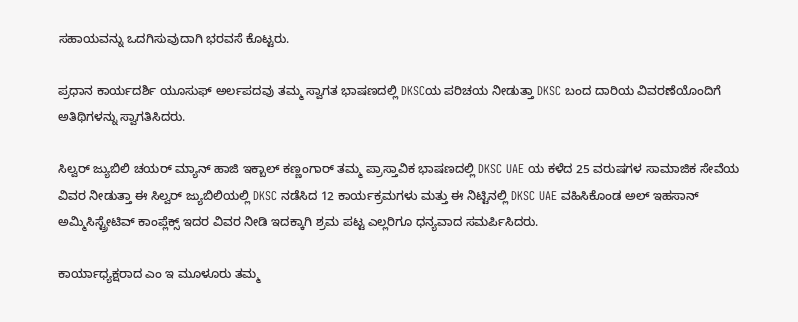ಸಹಾಯವನ್ನು ಒದಗಿಸುವುದಾಗಿ ಭರವಸೆ ಕೊಟ್ಟರು.

ಪ್ರಧಾನ ಕಾರ್ಯದರ್ಶಿ ಯೂಸುಫ್ ಅರ್ಲಪದವು ತಮ್ಮ ಸ್ವಾಗತ ಭಾಷಣದಲ್ಲಿ DKSCಯ ಪರಿಚಯ ನೀಡುತ್ತಾ DKSC ಬಂದ ದಾರಿಯ ವಿವರಣೆಯೊಂದಿಗೆ ಅತಿಥಿಗಳನ್ನು ಸ್ವಾಗತಿಸಿದರು.

ಸಿಲ್ವ‌ರ್ ಜ್ಯುಬಿಲಿ ಚಯರ್ ಮ್ಯಾನ್ ಹಾಜಿ ಇಕ್ಬಾಲ್ ಕಣ್ಣಂಗಾರ್ ತಮ್ಮ ಪ್ರಾಸ್ತಾವಿಕ ಭಾಷಣದಲ್ಲಿ DKSC UAE ಯ ಕಳೆದ 25 ವರುಷಗಳ ಸಾಮಾಜಿಕ ಸೇವೆಯ ವಿವರ ನೀಡುತ್ತಾ ಈ ಸಿಲ್ವರ್ ಜ್ಯುಬಿಲಿಯಲ್ಲಿ DKSC ನಡೆಸಿದ 12 ಕಾರ್ಯಕ್ರಮಗಳು ಮತ್ತು ಈ ನಿಟ್ಟಿನಲ್ಲಿ DKSC UAE ವಹಿಸಿಕೊಂಡ ಅಲ್ ಇಹಸಾನ್ ಅಮ್ಮಿಸಿಸ್ಟ್ರೇಟಿವ್ ಕಾಂಪ್ಲೆಕ್ಸ್ ಇದರ ವಿವರ ನೀಡಿ ಇದಕ್ಕಾಗಿ ಶ್ರಮ ಪಟ್ಟ ಎಲ್ಲರಿಗೂ ಧನ್ಯವಾದ ಸಮರ್ಪಿಸಿದರು.

ಕಾರ್ಯಾಧ್ಯಕ್ಷರಾದ ಎಂ ಇ ಮೂಳೂರು ತಮ್ಮ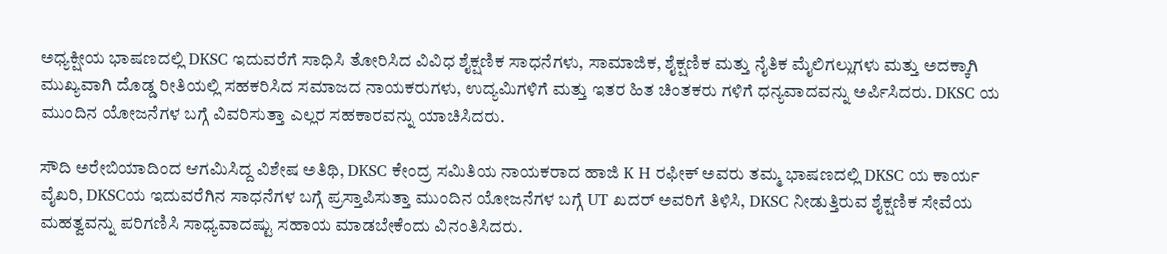ಅಧ್ಯಕ್ಷೀಯ ಭಾಷಣದಲ್ಲಿ DKSC ಇದುವರೆಗೆ ಸಾಧಿಸಿ ತೋರಿಸಿದ ವಿವಿಧ ಶೈಕ್ಷಣಿಕ ಸಾಧನೆಗಳು, ಸಾಮಾಜಿಕ, ಶೈಕ್ಷಣಿಕ ಮತ್ತು ನೈತಿಕ ಮೈಲಿಗಲ್ಲುಗಳು ಮತ್ತು ಅದಕ್ಕಾಗಿ ಮುಖ್ಯವಾಗಿ ದೊಡ್ಡ ರೀತಿಯಲ್ಲಿ ಸಹಕರಿಸಿದ ಸಮಾಜದ ನಾಯಕರುಗಳು, ಉದ್ಯಮಿಗಳಿಗೆ ಮತ್ತು ಇತರ ಹಿತ ಚಿಂತಕರು ಗಳಿಗೆ ಧನ್ಯವಾದವನ್ನು ಅರ್ಪಿಸಿದರು. DKSC ಯ ಮುಂದಿನ ಯೋಜನೆಗಳ ಬಗ್ಗೆ ವಿವರಿಸುತ್ತಾ ಎಲ್ಲರ ಸಹಕಾರವನ್ನು ಯಾಚಿಸಿದರು.

ಸೌದಿ ಅರೇಬಿಯಾದಿಂದ ಆಗಮಿಸಿದ್ದ ವಿಶೇಷ ಅತಿಥಿ, DKSC ಕೇಂದ್ರ ಸಮಿತಿಯ ನಾಯಕರಾದ ಹಾಜಿ K H ರಫೀಕ್ ಅವರು ತಮ್ಮ ಭಾಷಣದಲ್ಲಿ DKSC ಯ ಕಾರ್ಯ ವೈಖರಿ, DKSCಯ ಇದುವರೆಗಿನ ಸಾಧನೆಗಳ ಬಗ್ಗೆ ಪ್ರಸ್ತಾಪಿಸುತ್ತಾ ಮುಂದಿನ ಯೋಜನೆಗಳ ಬಗ್ಗೆ UT ಖದರ್ ಅವರಿಗೆ ತಿಳಿಸಿ, DKSC ನೀಡುತ್ತಿರುವ ಶೈಕ್ಷಣಿಕ ಸೇವೆಯ ಮಹತ್ವವನ್ನು ಪರಿಗಣಿಸಿ ಸಾಧ್ಯವಾದಷ್ಟು ಸಹಾಯ ಮಾಡಬೇಕೆಂದು ವಿನಂತಿಸಿದರು.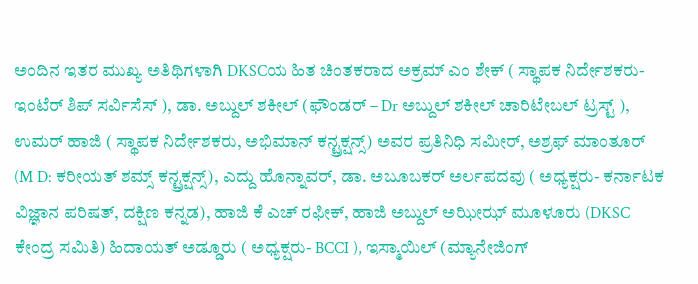ಅಂದಿನ ಇತರ ಮುಖ್ಯ ಅತಿಥಿಗಳಾಗಿ DKSCಯ ಹಿತ ಚಿಂತಕರಾದ ಅಕ್ರಮ್ ಎಂ ಶೇಕ್ ( ಸ್ಥಾಪಕ ನಿರ್ದೇಶಕರು- ಇಂಟೆರ್ ಶಿಪ್ ಸರ್ವಿಸೆಸ್ ), ಡಾ. ಅಬ್ದುಲ್ ಶಕೀಲ್ (ಫೌಂಡರ್ – Dr ಅಬ್ದುಲ್ ಶಕೀಲ್ ಚಾರಿಟೇಬಲ್ ಟ್ರಸ್ಟ್ ), ಉಮರ್ ಹಾಜಿ ( ಸ್ಥಾಪಕ ನಿರ್ದೇಶಕರು, ಅಭಿಮಾನ್ ಕನ್ಟ್ರಕ್ಷನ್ಸ್) ಅವರ ಪ್ರತಿನಿಧಿ ಸಮೀರ್, ಅಶ್ರಫ್ ಮಾಂತೂರ್ (M D: ಕರೀಯತ್ ಶಮ್ಸ್ ಕನ್ಟ್ರಕ್ಷನ್ಸ್), ಎದ್ದು ಹೊನ್ನಾವರ್, ಡಾ. ಅಬೂಬಕರ್ ಅರ್ಲಪದವು ( ಅಧ್ಯಕ್ಷರು- ಕರ್ನಾಟಕ ವಿಜ್ಞಾನ ಪರಿಷತ್, ದಕ್ಷಿಣ ಕನ್ನಡ), ಹಾಜಿ ಕೆ ಎಚ್ ರಫೀಕ್, ಹಾಜಿ ಅಬ್ದುಲ್ ಅಝೀಝ್ ಮೂಳೂರು (DKSC ಕೇಂದ್ರ ಸಮಿತಿ) ಹಿದಾಯತ್ ಅಡ್ಡೂರು ( ಅಧ್ಯಕ್ಷರು- BCCI ), ಇಸ್ಮಾಯಿಲ್ (ಮ್ಯಾನೇಜಿಂಗ್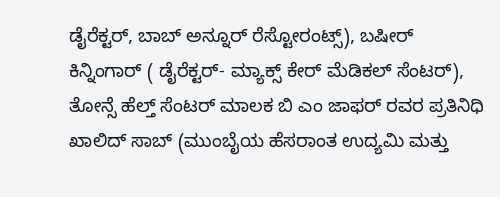ಡೈರೆಕ್ಟರ್, ಬಾಬ್ ಅನ್ನೂರ್ ರೆಸ್ಟೋರಂಟ್ಸ್), ಬಷೀರ್ ಕಿನ್ನಿಂಗಾರ್ ( ಡೈರೆಕ್ಟರ್- ಮ್ಯಾಕ್ಸ್ ಕೇರ್ ಮೆಡಿಕಲ್ ಸೆಂಟರ್), ತೋನ್ಸೆ ಹೆಲ್ತ್ ಸೆಂಟರ್ ಮಾಲಕ ಬಿ ಎಂ ಜಾಫರ್ ರವರ ಪ್ರತಿನಿಧಿ ಖಾಲಿದ್ ಸಾಬ್ (ಮುಂಬೈಯ ಹೆಸರಾಂತ ಉದ್ಯಮಿ ಮತ್ತು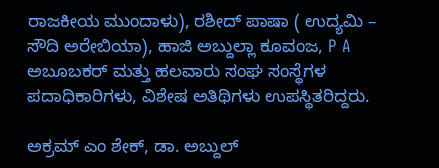ರಾಜಕೀಯ ಮುಂದಾಳು), ರಶೀದ್ ಪಾಷಾ ( ಉದ್ಯಮಿ – ಸೌದಿ ಅರೇಬಿಯಾ), ಹಾಜಿ ಅಬ್ದುಲ್ಲಾ ಕೂವಂಜ, P A ಅಬೂಬಕ‌ರ್ ಮತ್ತು ಹಲವಾರು ಸಂಘ ಸಂಸ್ಥೆಗಳ ಪದಾಧಿಕಾರಿಗಳು, ವಿಶೇಷ ಅತಿಥಿಗಳು ಉಪಸ್ಥಿತರಿದ್ದರು.

ಅಕ್ರಮ್ ಎಂ ಶೇಕ್, ಡಾ. ಅಬ್ದುಲ್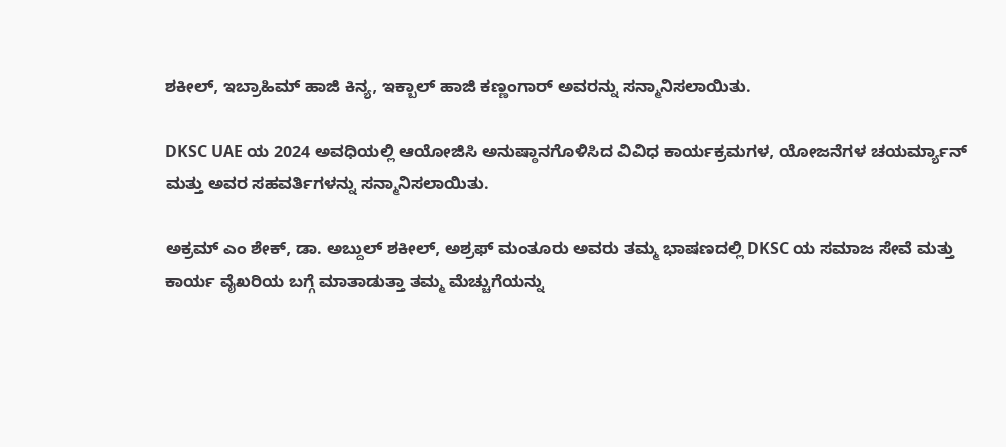ಶಕೀಲ್, ಇಬ್ರಾಹಿಮ್ ಹಾಜಿ ಕಿನ್ಯ, ಇಕ್ಬಾಲ್ ಹಾಜಿ ಕಣ್ಣಂಗಾ‌ರ್ ಅವರನ್ನು ಸನ್ಮಾನಿಸಲಾಯಿತು.

DKSC UAE ಯ 2024 ಅವಧಿಯಲ್ಲಿ ಆಯೋಜಿಸಿ ಅನುಷ್ಠಾನಗೊಳಿಸಿದ ವಿವಿಧ ಕಾರ್ಯಕ್ರಮಗಳ, ಯೋಜನೆಗಳ ಚಯರ್ಮ್ಯಾನ್ ಮತ್ತು ಅವರ ಸಹವರ್ತಿಗಳನ್ನು ಸನ್ಮಾನಿಸಲಾಯಿತು.

ಅಕ್ರಮ್ ಎಂ ಶೇಕ್, ಡಾ. ಅಬ್ದುಲ್ ಶಕೀಲ್, ಅಶ್ರಫ್ ಮಂತೂರು ಅವರು ತಮ್ಮ ಭಾಷಣದಲ್ಲಿ DKSC ಯ ಸಮಾಜ ಸೇವೆ ಮತ್ತು ಕಾರ್ಯ ವೈಖರಿಯ ಬಗ್ಗೆ ಮಾತಾಡುತ್ತಾ ತಮ್ಮ ಮೆಚ್ಚುಗೆಯನ್ನು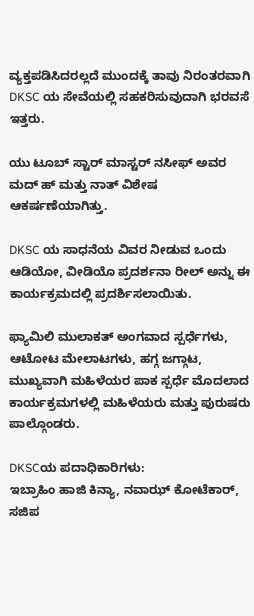ವ್ಯಕ್ತಪಡಿಸಿದರಲ್ಲದೆ ಮುಂದಕ್ಕೆ ತಾವು ನಿರಂತರವಾಗಿ DKSC ಯ ಸೇವೆಯಲ್ಲಿ ಸಹಕರಿಸುವುದಾಗಿ ಭರವಸೆ ಇತ್ತರು.

ಯು ಟೂಬ್ ಸ್ಟಾರ್ ಮಾಸ್ಟರ್ ನಸೀಫ್ ಅವರ ಮದ್ ಹ್ ಮತ್ತು ನಾತ್ ವಿಶೇಷ ಆಕರ್ಷಣೆಯಾಗಿತ್ತು.

DKSC ಯ ಸಾಧನೆಯ ವಿವರ ನೀಡುವ ಒಂದು ಆಡಿಯೋ, ವೀಡಿಯೊ ಪ್ರದರ್ಶನಾ ರೀಲ್ ಅನ್ನು ಈ ಕಾರ್ಯಕ್ರಮದಲ್ಲಿ ಪ್ರದರ್ಶಿಸಲಾಯಿತು.

ಫ್ಯಾಮಿಲಿ ಮುಲಾಕತ್ ಅಂಗವಾದ ಸ್ಪರ್ಧೆಗಳು, ಆಟೋಟ ಮೇಲಾಟಗಳು, ಹಗ್ಗ ಜಗ್ಗಾಟ, ಮುಖ್ಯವಾಗಿ ಮಹಿಳೆಯರ ಪಾಕ ಸ್ಪರ್ಧೆ ಮೊದಲಾದ ಕಾರ್ಯಕ್ರಮಗಳಲ್ಲಿ ಮಹಿಳೆಯರು ಮತ್ತು ಪುರುಷರು ಪಾಲ್ಗೊಂಡರು.

DKSCಯ ಪದಾಧಿಕಾರಿಗಳು:
ಇಬ್ರಾಹಿಂ ಹಾಜಿ ಕಿನ್ಯಾ, ನವಾಝ್‌ ಕೋಟೆಕಾರ್‌, ಸಜಿಪ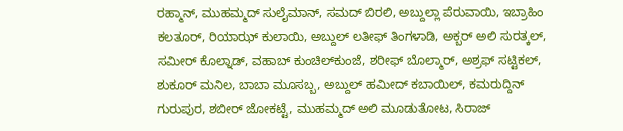ರಹ್ಮಾನ್‌, ಮುಹಮ್ಮದ್‌ ಸುಲೈಮಾನ್‌, ಸಮದ್‌ ಬಿರಲಿ, ಅಬ್ದುಲ್ಲಾ ಪೆರುವಾಯಿ, ಇಬ್ರಾಹಿಂ ಕಲತೂರ್‌, ರಿಯಾಝ್‌ ಕುಲಾಯಿ, ಅಬ್ದುಲ್‌ ಲತೀಫ್‌ ತಿಂಗಳಾಡಿ, ಅಕ್ಬರ್‌ ಅಲಿ ಸುರತ್ಕಲ್‌, ಸಮೀರ್‌ ಕೊಲ್ನಾಡ್‌, ವಹಾಬ್‌ ಕುಂಚಿಲ್‌ಕುಂಜೆ, ಶರೀಫ್‌ ಬೊಲ್ಮಾರ್‌, ಅಶ್ರಫ್‌ ಸಟ್ಟಿಕಲ್‌, ಶುಕೂರ್‌ ಮನಿಲ, ಬಾಬಾ ಮೂಸಬ್ಬ, ಅಬ್ದುಲ್‌ ಹಮೀದ್‌ ಕಬಾಯಿಲ್‌, ಕಮರುದ್ದಿನ್‌ ಗುರುಪುರ, ಶಬೀರ್‌ ಜೋಕಟ್ಟೆ, ಮುಹಮ್ಮದ್‌ ಅಲಿ ಮೂಡುತೋಟ, ಸಿರಾಜ್‌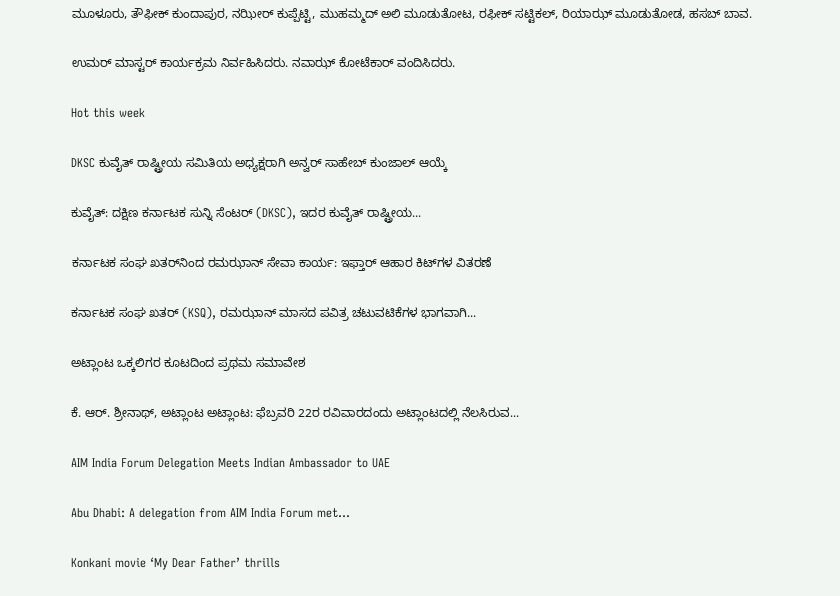ಮೂಳೂರು, ತೌಫೀಕ್‌ ಕುಂದಾಪುರ, ನಝೀರ್‌ ಕುಪ್ಪೆಟ್ಟಿ, ಮುಹಮ್ಮದ್‌ ಅಲಿ ಮೂಡುತೋಟ, ರಫೀಕ್‌ ಸಟ್ಟಿಕಲ್‌, ರಿಯಾಝ್‌ ಮೂಡುತೋಡ, ಹಸಬ್‌ ಬಾವ.

ಉಮರ್ ಮಾಸ್ಟರ್ ಕಾರ್ಯಕ್ರಮ ನಿರ್ವಹಿಸಿದರು. ನವಾಝ್ ಕೋಟೆಕಾರ್ ವಂದಿಸಿದರು.

Hot this week

DKSC ಕುವೈತ್ ರಾಷ್ಟ್ರೀಯ ಸಮಿತಿಯ ಅಧ್ಯಕ್ಷರಾಗಿ ಅನ್ವರ್ ಸಾಹೇಬ್ ಕುಂಜಾಲ್ ಆಯ್ಕೆ

ಕುವೈತ್: ದಕ್ಷಿಣ ಕರ್ನಾಟಕ ಸುನ್ನಿ ಸೆಂಟರ್ (DKSC), ಇದರ ಕುವೈತ್ ರಾಷ್ಟ್ರೀಯ...

ಕರ್ನಾಟಕ ಸಂಘ ಖತರ್‌ನಿಂದ ರಮಝಾನ್‌ ಸೇವಾ ಕಾರ್ಯ: ಇಫ್ತಾರ್ ಆಹಾರ ಕಿಟ್‌ಗಳ ವಿತರಣೆ

ಕರ್ನಾಟಕ ಸಂಘ ಖತರ್‌ (KSQ), ರಮಝಾನ್‌ ಮಾಸದ ಪವಿತ್ರ ಚಟುವಟಿಕೆಗಳ ಭಾಗವಾಗಿ...

ಅಟ್ಲಾಂಟ ಒಕ್ಕಲಿಗರ ಕೂಟದಿಂದ ಪ್ರಥಮ ಸಮಾವೇಶ

ಕೆ. ಆರ್. ಶ್ರೀನಾಥ್, ಅಟ್ಲಾಂಟ ಅಟ್ಲಾಂಟ: ಫೆಬ್ರವರಿ 22ರ ರವಿವಾರದಂದು ಅಟ್ಲಾಂಟದಲ್ಲಿ ನೆಲಸಿರುವ...

AIM India Forum Delegation Meets Indian Ambassador to UAE

Abu Dhabi: A delegation from AIM India Forum met...

Konkani movie ‘My Dear Father’ thrills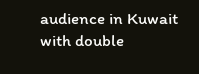audience in Kuwait with double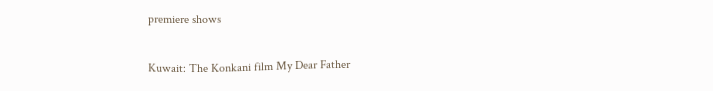premiere shows

Kuwait: The Konkani film My Dear Father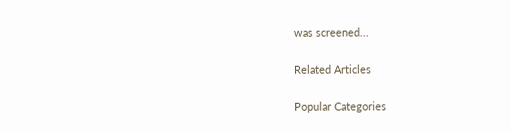was screened...

Related Articles

Popular Categories